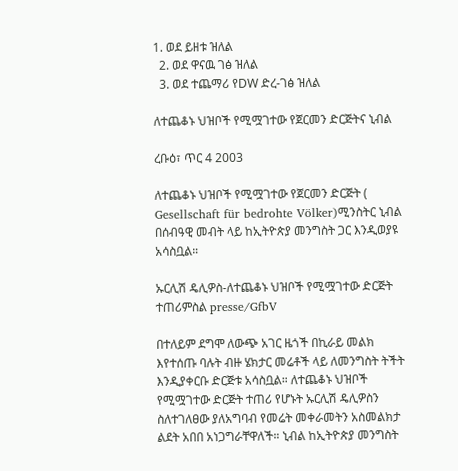1. ወደ ይዘቱ ዝለል
  2. ወደ ዋናዉ ገፅ ዝለል
  3. ወደ ተጨማሪ የDW ድረ-ገፅ ዝለል

ለተጨቆኑ ህዝቦች የሚሟገተው የጀርመን ድርጅትና ኒብል

ረቡዕ፣ ጥር 4 2003

ለተጨቆኑ ህዝቦች የሚሟገተው የጀርመን ድርጅት ( Gesellschaft für bedrohte Völker)ሚንስትር ኒብል በሰብዓዊ መብት ላይ ከኢትዮጵያ መንግስት ጋር እንዲወያዩ አሳስቧል።

ኡርሊሽ ዴሊዎስ-ለተጨቆኑ ህዝቦች የሚሟገተው ድርጅት ተጠሪምስል presse/GfbV

በተለይም ደግሞ ለውጭ አገር ዜጎች በኪራይ መልክ እየተሰጡ ባሉት ብዙ ሄክታር መሬቶች ላይ ለመንግስት ትችት እንዲያቀርቡ ድርጅቱ አሳስቧል። ለተጨቆኑ ህዝቦች የሚሟገተው ድርጅት ተጠሪ የሆኑት ኡርሊሽ ዴሊዎስን ስለተገለፀው ያለአግባብ የመሬት መቀራመትን አስመልክታ ልደት አበበ አነጋግራቸዋለች። ኒብል ከኢትዮጵያ መንግስት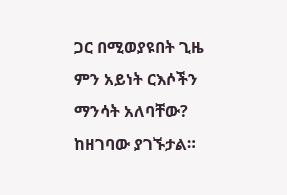ጋር በሚወያዩበት ጊዜ ምን አይነት ርእሶችን ማንሳት አለባቸው? ከዘገባው ያገኙታል።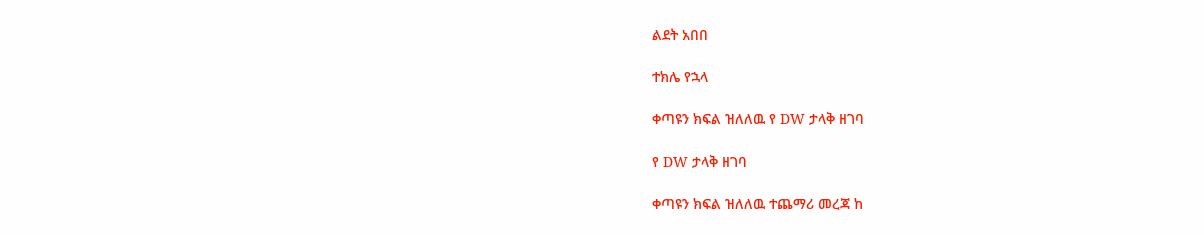ልደት አበበ

ተክሌ የኋላ

ቀጣዩን ክፍል ዝለለዉ የ DW ታላቅ ዘገባ

የ DW ታላቅ ዘገባ

ቀጣዩን ክፍል ዝለለዉ ተጨማሪ መረጃ ከ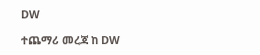DW

ተጨማሪ መረጃ ከ DW